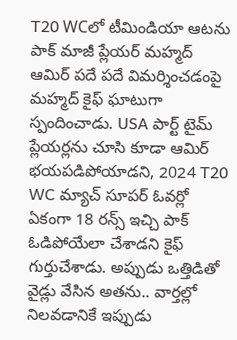T20 WCలో టీమిండియా ఆటను పాక్ మాజీ ప్లేయర్ మహ్మద్ ఆమిర్ పదే పదే విమర్శించడంపై మహ్మద్ కైఫ్ ఘాటుగా స్పందించాడు. USA పార్ట్ టైమ్ ప్లేయర్లను చూసి కూడా ఆమిర్ భయపడిపోయాడని, 2024 T20 WC మ్యాచ్ సూపర్ ఓవర్లో ఏకంగా 18 రన్స్ ఇచ్చి పాక్ ఓడిపోయేలా చేశాడని కైఫ్ గుర్తుచేశాడు. అప్పుడు ఒత్తిడితో వైడ్లు వేసిన అతను.. వార్తల్లో నిలవడానికే ఇప్పుడు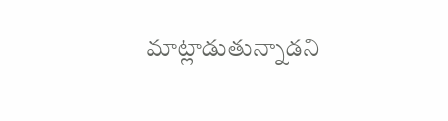మాట్లాడుతున్నాడని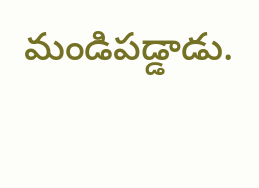మండిపడ్డాడు.